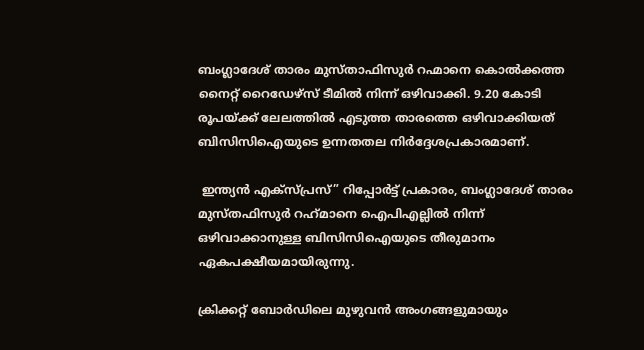ബംഗ്ലാദേശ് താരം മുസ്താഫിസുർ റഹ്മാനെ കൊൽക്കത്ത നൈറ്റ് റൈഡേഴ്സ് ടീമിൽ നിന്ന് ഒഴിവാക്കി. 9.20 കോടി രൂപയ്ക്ക് ലേലത്തിൽ എടുത്ത താരത്തെ ഒഴിവാക്കിയത് ബിസിസിഐയുടെ ഉന്നതതല നിർദ്ദേശപ്രകാരമാണ്.

 ഇന്ത്യൻ എക്‌സ്‌പ്രസ്” റിപ്പോർട്ട് പ്രകാരം, ബംഗ്ലാദേശ് താരം മുസ്തഫിസുർ റഹ്‌മാനെ ഐപിഎല്ലിൽ നിന്ന് ഒഴിവാക്കാനുള്ള ബിസിസിഐയുടെ തീരുമാനം ഏകപക്ഷീയമായിരുന്നു.

ക്രിക്കറ്റ് ബോർഡിലെ മുഴുവൻ അംഗങ്ങളുമായും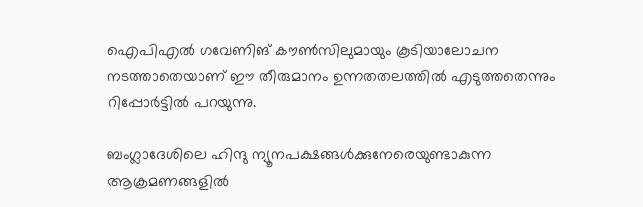ഐപിഎൽ ഗവേണിങ് കൗൺസിലുമായും കൂടിയാലോചന നടത്താതെയാണ് ഈ തീരുമാനം ഉന്നതതലത്തിൽ എടുത്തതെന്നും റിപ്പോർട്ടിൽ പറയുന്നു.

ബംഗ്ലാദേശിലെ ഹിന്ദു ന്യൂനപക്ഷങ്ങൾക്കുനേരെയുണ്ടാകുന്ന ആക്രമണങ്ങളിൽ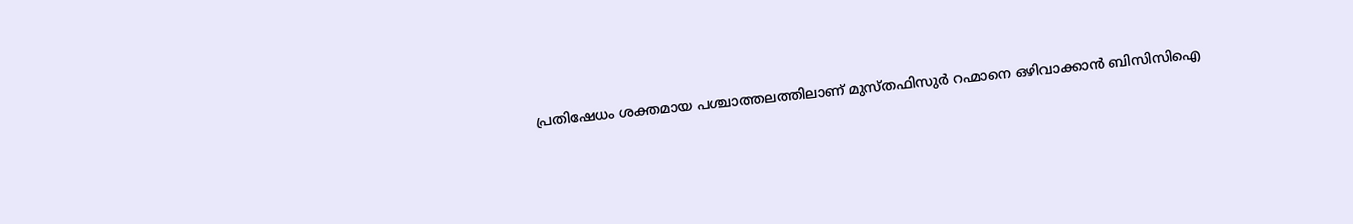പ്രതിഷേധം ശക്തമായ പശ്ചാത്തലത്തിലാണ് മുസ്തഫിസുർ റഹ്മാനെ ഒഴിവാക്കാൻ ബിസിസിഐ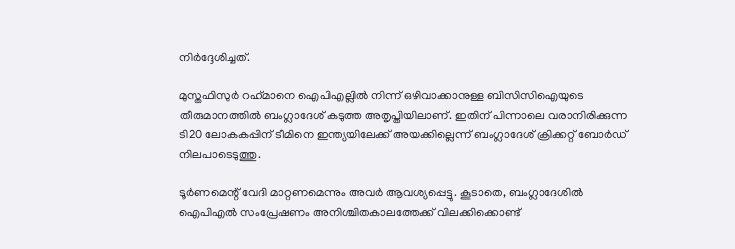നിർദ്ദേശിച്ചത്.

മുസ്തഫിസുർ റഹ്‌മാനെ ഐപിഎല്ലിൽ നിന്ന് ഒഴിവാക്കാനുള്ള ബിസിസിഐയുടെ തീരുമാനത്തിൽ ബംഗ്ലാദേശ് കടുത്ത അതൃപ്തിയിലാണ്. ഇതിന് പിന്നാലെ വരാനിരിക്കുന്ന ടി20 ലോകകപ്പിന് ടീമിനെ ഇന്ത്യയിലേക്ക് അയക്കില്ലെന്ന് ബംഗ്ലാദേശ് ക്രിക്കറ്റ് ബോർഡ് നിലപാടെടുത്തു.

ടൂർണമെന്റ് വേദി മാറ്റണമെന്നും അവർ ആവശ്യപ്പെട്ടു. കൂടാതെ, ബംഗ്ലാദേശിൽ ഐപിഎൽ സംപ്രേഷണം അനിശ്ചിതകാലത്തേക്ക് വിലക്കിക്കൊണ്ട്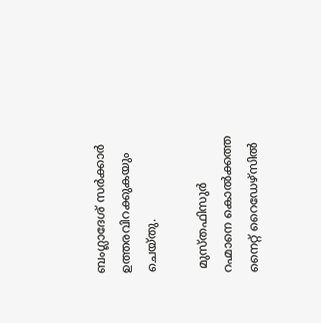ബംഗ്ലാദേശ് സർക്കാർ ഉത്തരവിറക്കുകയും ചെയ്തു.

 മുസ്തഫിസുർ റഹ്മാനെ കൊൽക്കത്ത നൈറ്റ് റൈഡേഴ്സിൽ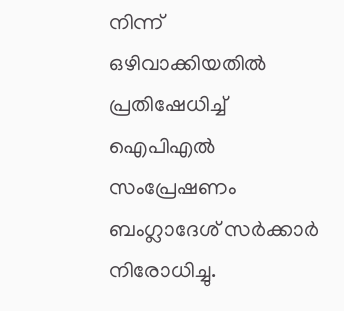നിന്ന് ഒഴിവാക്കിയതിൽ പ്രതിഷേധിച്ച് ഐപിഎൽ സംപ്രേഷണം ബംഗ്ലാദേശ് സർക്കാർ നിരോധിച്ചു.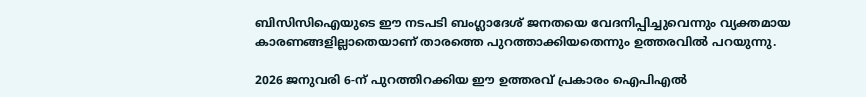ബിസിസിഐയുടെ ഈ നടപടി ബംഗ്ലാദേശ് ജനതയെ വേദനിപ്പിച്ചുവെന്നും വ്യക്തമായ കാരണങ്ങളില്ലാതെയാണ് താരത്തെ പുറത്താക്കിയതെന്നും ഉത്തരവിൽ പറയുന്നു.

2026 ജനുവരി 6-ന് പുറത്തിറക്കിയ ഈ ഉത്തരവ് പ്രകാരം ഐപിഎൽ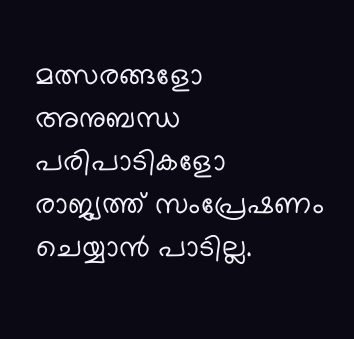മത്സരങ്ങളോ അനുബന്ധ പരിപാടികളോ രാജ്യത്ത് സംപ്രേഷണം ചെയ്യാൻ പാടില്ല.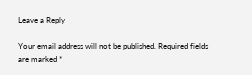Leave a Reply

Your email address will not be published. Required fields are marked *